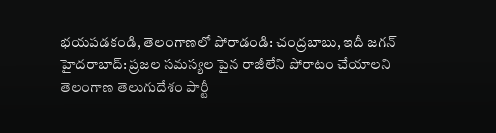భయపడకండి, తెలంగాణలో పోరాడండి: చంద్రబాబు, ఇదీ జగన్
హైదరాబాద్: ప్రజల సమస్యల పైన రాజీలేని పోరాటం చేయాలని తెలంగాణ తెలుగుదేశం పార్టీ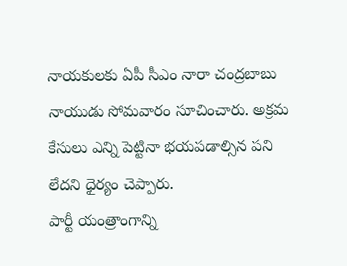నాయకులకు ఏపీ సీఎం నారా చంద్రబాబు నాయుడు సోమవారం సూచించారు. అక్రమ కేసులు ఎన్ని పెట్టినా భయపడాల్సిన పని లేదని ధైర్యం చెప్పారు.
పార్టీ యంత్రాంగాన్ని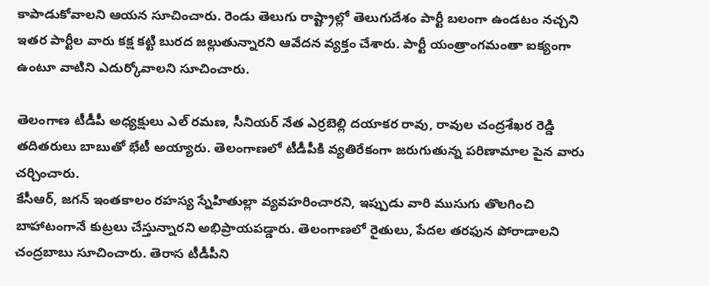కాపాడుకోవాలని ఆయన సూచించారు. రెండు తెలుగు రాష్ట్రాల్లో తెలుగుదేశం పార్టీ బలంగా ఉండటం నచ్చని ఇతర పార్టీల వారు కక్ష కట్టి బురద జల్లుతున్నారని ఆవేదన వ్యక్తం చేశారు. పార్టీ యంత్రాంగమంతా ఐక్యంగా ఉంటూ వాటిని ఎదుర్కోవాలని సూచించారు.

తెలంగాణ టీడీపీ అధ్యక్షులు ఎల్ రమణ, సీనియర్ నేత ఎర్రబెల్లి దయాకర రావు, రావుల చంద్రశేఖర రెడ్డి తదితరులు బాబుతో భేటీ అయ్యారు. తెలంగాణలో టీడీపీకి వ్యతిరేకంగా జరుగుతున్న పరిణామాల పైన వారు చర్చించారు.
కేసీఆర్, జగన్ ఇంతకాలం రహస్య స్నేహితుల్లా వ్యవహరించారని, ఇప్పుడు వారి ముసుగు తొలగించి బాహాటంగానే కుట్రలు చేస్తున్నారని అభిప్రాయపడ్డారు. తెలంగాణలో రైతులు, పేదల తరఫున పోరాడాలని చంద్రబాబు సూచించారు. తెరాస టీడీపీని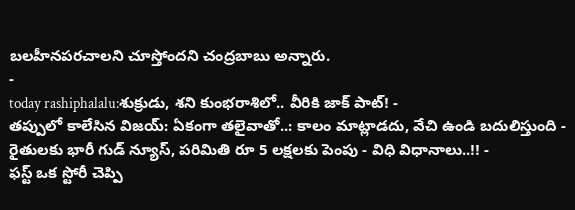బలహీనపరచాలని చూస్తోందని చంద్రబాబు అన్నారు.
-
today rashiphalalu:శుక్రుడు, శని కుంభరాశిలో.. వీరికి జాక్ పాట్! -
తప్పులో కాలేసిన విజయ్: ఏకంగా తలైవాతో..: కాలం మాట్లాడదు, వేచి ఉండి బదులిస్తుంది -
రైతులకు భారీ గుడ్ న్యూస్, పరిమితి రూ 5 లక్షలకు పెంపు - విధి విధానాలు..!! -
ఫస్ట్ ఒక స్టోరీ చెప్పి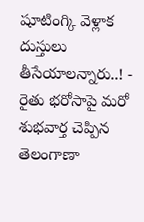షూటింగ్కి వెళ్లాక దుస్తులు తీసేయాలన్నారు..! -
రైతు భరోసాపై మరో శుభవార్త చెప్పిన తెలంగాణా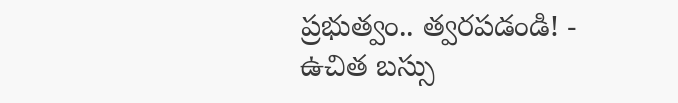ప్రభుత్వం.. త్వరపడండి! -
ఉచిత బస్సు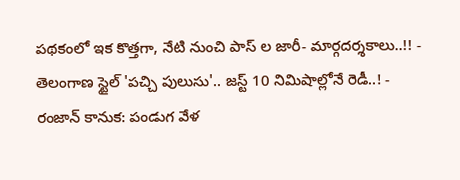పథకంలో ఇక కొత్తగా, నేటి నుంచి పాస్ ల జారీ- మార్గదర్శకాలు..!! -
తెలంగాణ స్టైల్ 'పచ్చి పులుసు'.. జస్ట్ 10 నిమిషాల్లోనే రెడీ..! -
రంజాన్ కానుక: పండుగ వేళ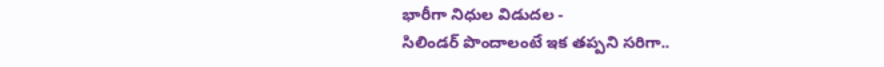భారీగా నిధుల విడుదల -
సిలిండర్ పొందాలంటే ఇక తప్పని సరిగా..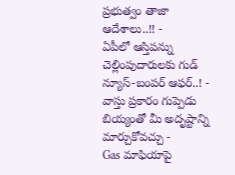ప్రభుత్వం తాజా ఆదేశాలు..!! -
ఏపీలో ఆస్తిపన్ను చెల్లింపుదారులకు గుడ్ న్యూస్-బంపర్ ఆఫర్..! -
వాస్తు ప్రకారం గుప్పెడు బియ్యంతో మీ అదృష్టాన్ని మార్చుకోవచ్చు -
Gas మాఫియాపై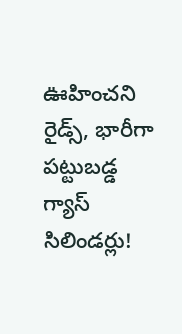ఊహించని రైడ్స్, భారీగా పట్టుబడ్డ గ్యాస్ సిలిండర్లు!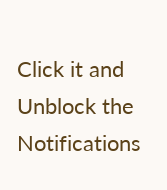Click it and Unblock the Notifications